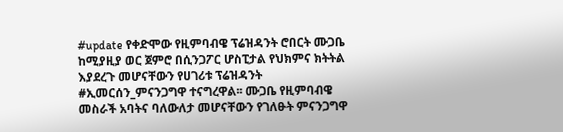#update የቀድሞው የዚምባብዌ ፕሬዝዳንት ሮበርት ሙጋቤ ከሚያዚያ ወር ጀምሮ በሲንጋፖር ሆስፒታል የህክምና ክትትል እያደረጉ መሆናቸውን የሀገሪቱ ፕሬዝዳንት #ኢመርሰን_ምናንጋግዋ ተናግረዋል፡፡ ሙጋቤ የዚምባብዌ መስራች አባትና ባለውለታ መሆናቸውን የገለፁት ምናንጋግዋ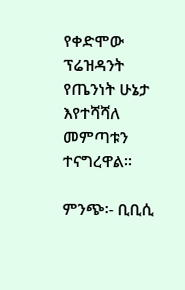የቀድሞው ፕሬዝዳንት የጤንነት ሁኔታ እየተሻሻለ መምጣቱን ተናግረዋል፡፡

ምንጭ፡- ቢቢሲ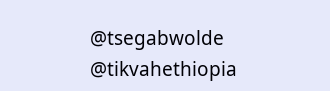@tsegabwolde @tikvahethiopia